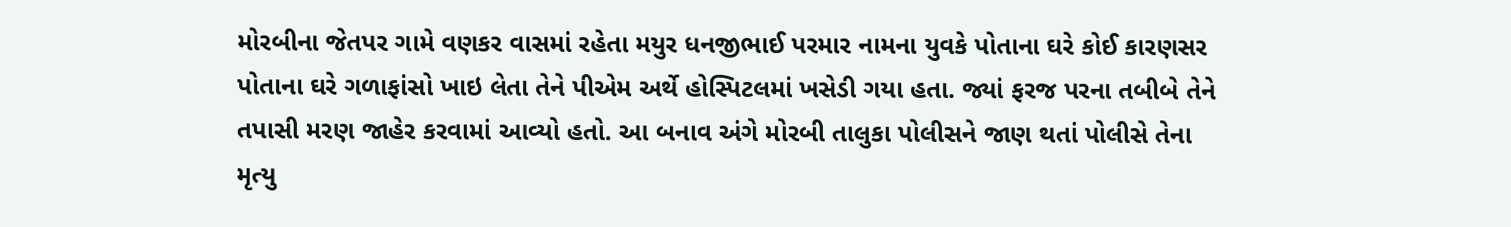મોરબીના જેતપર ગામે વણકર વાસમાં રહેતા મયુર ધનજીભાઈ પરમાર નામના યુવકે પોતાના ઘરે કોઈ કારણસર પોતાના ઘરે ગળાફાંસો ખાઇ લેતા તેને પીએમ અર્થે હોસ્પિટલમાં ખસેડી ગયા હતા. જ્યાં ફરજ પરના તબીબે તેને તપાસી મરણ જાહેર કરવામાં આવ્યો હતો. આ બનાવ અંગે મોરબી તાલુકા પોલીસને જાણ થતાં પોલીસે તેના મૃત્યુ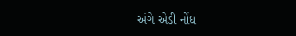અંગે એડી નોંધ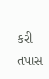કરી તપાસ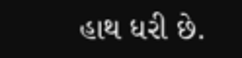હાથ ધરી છે.